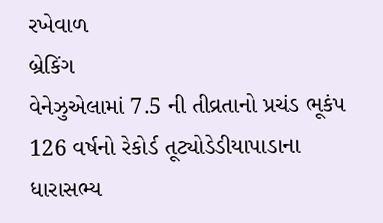રખેવાળ
બ્રેકિંગ
વેનેઝુએલામાં 7.5 ની તીવ્રતાનો પ્રચંડ ભૂકંપ 126 વર્ષનો રેકોર્ડ તૂટ્યોડેડીયાપાડાના ધારાસભ્ય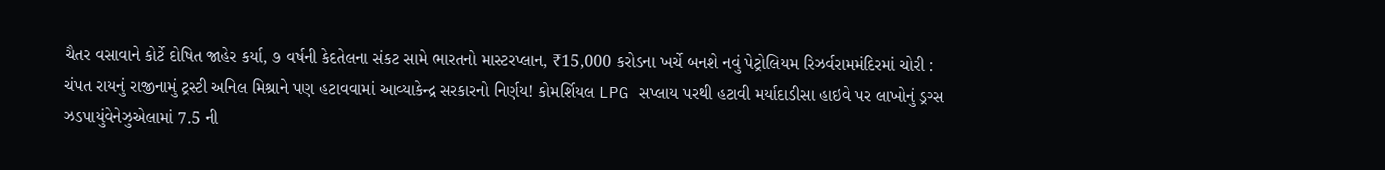ચૈતર વસાવાને કોર્ટે દોષિત જાહેર કર્યા, ૭ વર્ષની કેદતેલના સંકટ સામે ભારતનો માસ્ટરપ્લાન, ₹15,000 કરોડના ખર્ચે બનશે નવું પેટ્રોલિયમ રિઝર્વરામમંદિરમાં ચોરી : ચંપત રાયનું રાજીનામું ટ્રસ્ટી અનિલ મિશ્રાને પણ હટાવવામાં આવ્યાકેન્દ્ર સરકારનો નિર્ણય! કોમર્શિયલ LPG સપ્લાય પરથી હટાવી મર્યાદાડીસા હાઇવે પર લાખોનું ડ્રગ્સ ઝડપાયુંવેનેઝુએલામાં 7.5 ની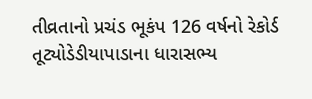તીવ્રતાનો પ્રચંડ ભૂકંપ 126 વર્ષનો રેકોર્ડ તૂટ્યોડેડીયાપાડાના ધારાસભ્ય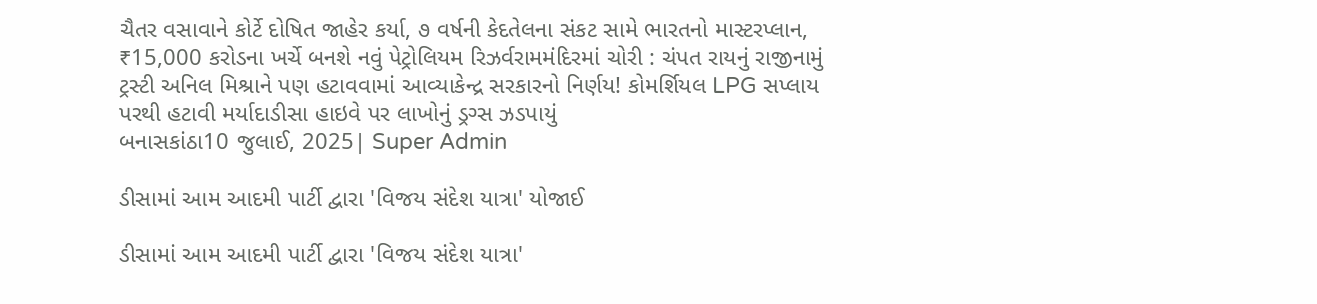ચૈતર વસાવાને કોર્ટે દોષિત જાહેર કર્યા, ૭ વર્ષની કેદતેલના સંકટ સામે ભારતનો માસ્ટરપ્લાન, ₹15,000 કરોડના ખર્ચે બનશે નવું પેટ્રોલિયમ રિઝર્વરામમંદિરમાં ચોરી : ચંપત રાયનું રાજીનામું ટ્રસ્ટી અનિલ મિશ્રાને પણ હટાવવામાં આવ્યાકેન્દ્ર સરકારનો નિર્ણય! કોમર્શિયલ LPG સપ્લાય પરથી હટાવી મર્યાદાડીસા હાઇવે પર લાખોનું ડ્રગ્સ ઝડપાયું
બનાસકાંઠા10 જુલાઈ, 2025| Super Admin

ડીસામાં આમ આદમી પાર્ટી દ્વારા 'વિજય સંદેશ યાત્રા' યોજાઈ

ડીસામાં આમ આદમી પાર્ટી દ્વારા 'વિજય સંદેશ યાત્રા'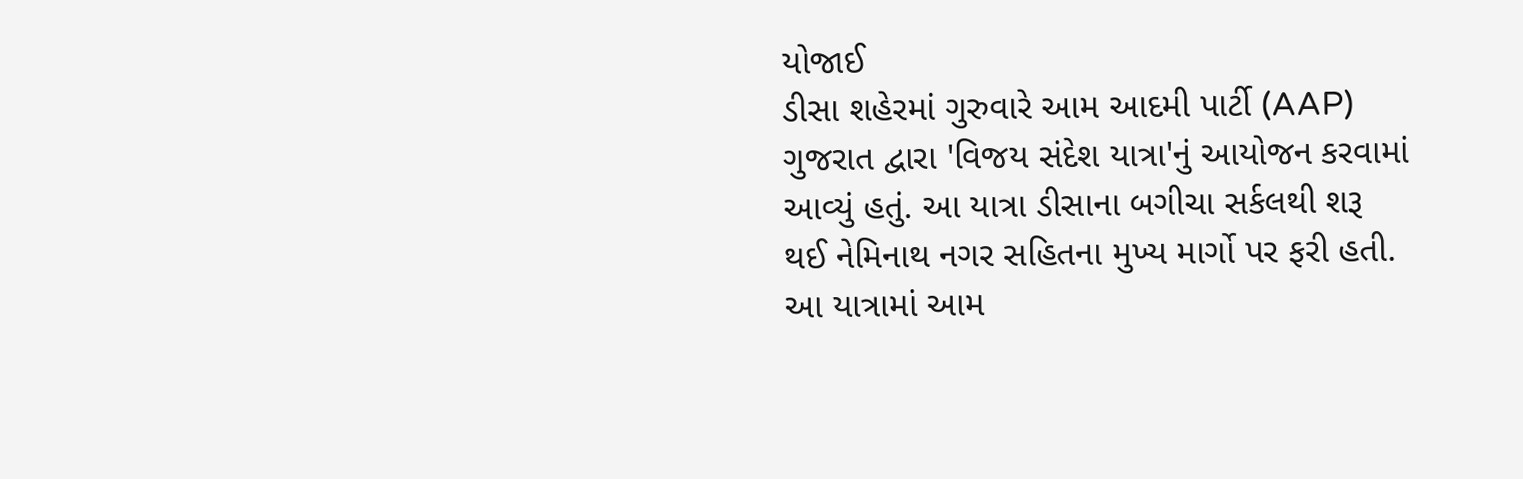યોજાઈ
ડીસા શહેરમાં ગુરુવારે આમ આદમી પાર્ટી (AAP) ગુજરાત દ્વારા 'વિજય સંદેશ યાત્રા'નું આયોજન કરવામાં આવ્યું હતું. આ યાત્રા ડીસાના બગીચા સર્કલથી શરૂ થઈ નેમિનાથ નગર સહિતના મુખ્ય માર્ગો પર ફરી હતી. આ યાત્રામાં આમ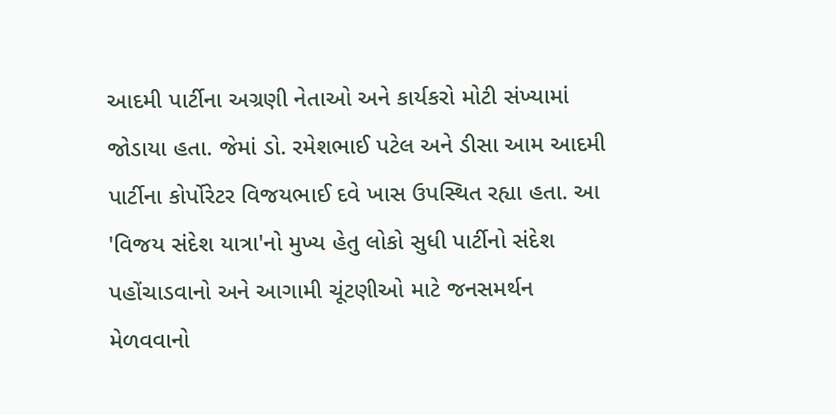આદમી પાર્ટીના અગ્રણી નેતાઓ અને કાર્યકરો મોટી સંખ્યામાં જોડાયા હતા. જેમાં ડો. રમેશભાઈ પટેલ અને ડીસા આમ આદમી પાર્ટીના કોર્પોરેટર વિજયભાઈ દવે ખાસ ઉપસ્થિત રહ્યા હતા. આ 'વિજય સંદેશ યાત્રા'નો મુખ્ય હેતુ લોકો સુધી પાર્ટીનો સંદેશ પહોંચાડવાનો અને આગામી ચૂંટણીઓ માટે જનસમર્થન મેળવવાનો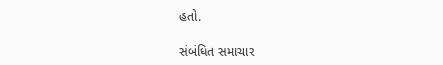હતો.

સંબંધિત સમાચાર